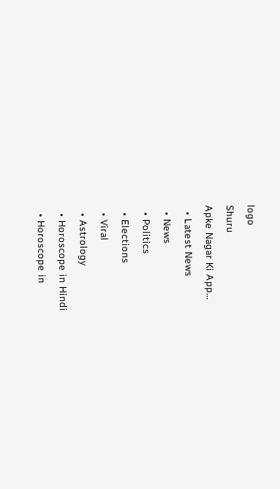logo
Shuru
Apke Nagar Ki App…
  • Latest News
  • News
  • Politics
  • Elections
  • Viral
  • Astrology
  • Horoscope in Hindi
  • Horoscope in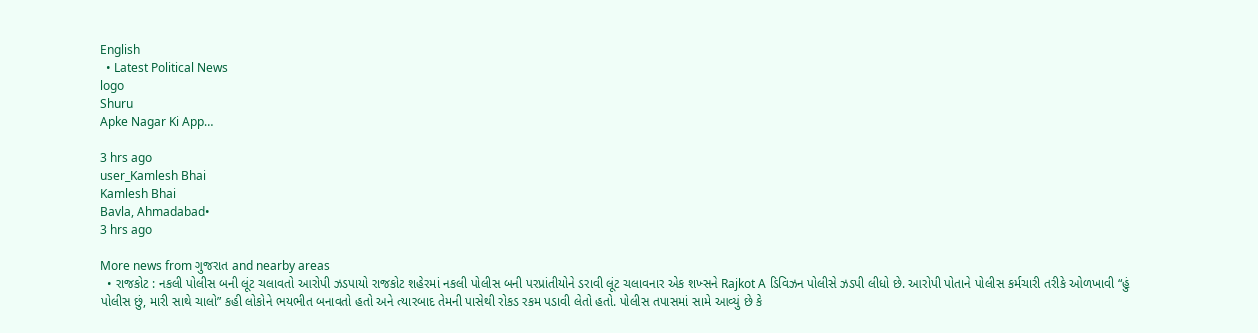English
  • Latest Political News
logo
Shuru
Apke Nagar Ki App…

3 hrs ago
user_Kamlesh Bhai
Kamlesh Bhai
Bavla, Ahmadabad•
3 hrs ago

More news from ગુજરાત and nearby areas
  • રાજકોટ : નકલી પોલીસ બની લૂંટ ચલાવતો આરોપી ઝડપાયો રાજકોટ શહેરમાં નકલી પોલીસ બની પરપ્રાંતીયોને ડરાવી લૂંટ ચલાવનાર એક શખ્સને Rajkot A ડિવિઝન પોલીસે ઝડપી લીધો છે. આરોપી પોતાને પોલીસ કર્મચારી તરીકે ઓળખાવી “હું પોલીસ છું, મારી સાથે ચાલો” કહી લોકોને ભયભીત બનાવતો હતો અને ત્યારબાદ તેમની પાસેથી રોકડ રકમ પડાવી લેતો હતો. પોલીસ તપાસમાં સામે આવ્યું છે કે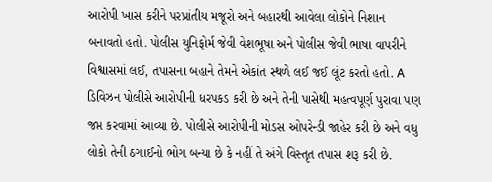આરોપી ખાસ કરીને પરપ્રાંતીય મજૂરો અને બહારથી આવેલા લોકોને નિશાન બનાવતો હતો. પોલીસ યુનિફોર્મ જેવી વેશભૂષા અને પોલીસ જેવી ભાષા વાપરીને વિશ્વાસમાં લઈ, તપાસના બહાને તેમને એકાંત સ્થળે લઈ જઈ લૂંટ કરતો હતો. A ડિવિઝન પોલીસે આરોપીની ધરપકડ કરી છે અને તેની પાસેથી મહત્વપૂર્ણ પુરાવા પણ જપ્ત કરવામાં આવ્યા છે. પોલીસે આરોપીની મોડસ ઓપરેન્ડી જાહેર કરી છે અને વધુ લોકો તેની ઠગાઈનો ભોગ બન્યા છે કે નહીં તે અંગે વિસ્તૃત તપાસ શરૂ કરી છે.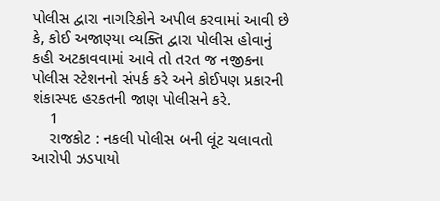પોલીસ દ્વારા નાગરિકોને અપીલ કરવામાં આવી છે કે, કોઈ અજાણ્યા વ્યક્તિ દ્વારા પોલીસ હોવાનું કહી અટકાવવામાં આવે તો તરત જ નજીકના પોલીસ સ્ટેશનનો સંપર્ક કરે અને કોઈપણ પ્રકારની શંકાસ્પદ હરકતની જાણ પોલીસને કરે.
    1
    રાજકોટ : નકલી પોલીસ બની લૂંટ ચલાવતો આરોપી ઝડપાયો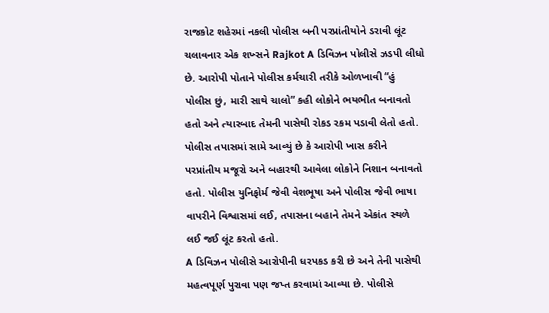રાજકોટ શહેરમાં નકલી પોલીસ બની પરપ્રાંતીયોને ડરાવી લૂંટ ચલાવનાર એક શખ્સને Rajkot A ડિવિઝન પોલીસે ઝડપી લીધો છે. આરોપી પોતાને પોલીસ કર્મચારી તરીકે ઓળખાવી “હું પોલીસ છું, મારી સાથે ચાલો” કહી લોકોને ભયભીત બનાવતો હતો અને ત્યારબાદ તેમની પાસેથી રોકડ રકમ પડાવી લેતો હતો.
પોલીસ તપાસમાં સામે આવ્યું છે કે આરોપી ખાસ કરીને પરપ્રાંતીય મજૂરો અને બહારથી આવેલા લોકોને નિશાન બનાવતો હતો. પોલીસ યુનિફોર્મ જેવી વેશભૂષા અને પોલીસ જેવી ભાષા વાપરીને વિશ્વાસમાં લઈ, તપાસના બહાને તેમને એકાંત સ્થળે લઈ જઈ લૂંટ કરતો હતો.
A ડિવિઝન પોલીસે આરોપીની ધરપકડ કરી છે અને તેની પાસેથી મહત્વપૂર્ણ પુરાવા પણ જપ્ત કરવામાં આવ્યા છે. પોલીસે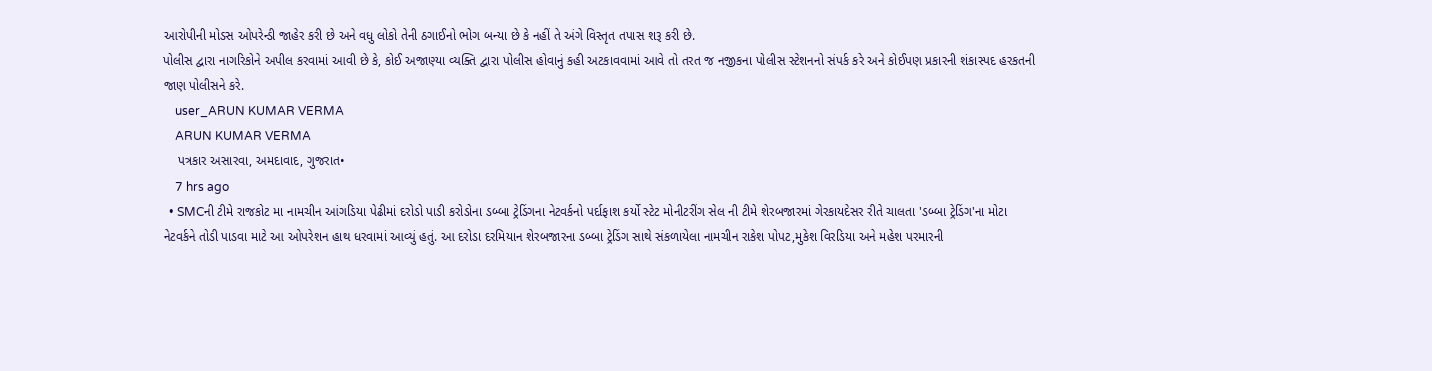આરોપીની મોડસ ઓપરેન્ડી જાહેર કરી છે અને વધુ લોકો તેની ઠગાઈનો ભોગ બન્યા છે કે નહીં તે અંગે વિસ્તૃત તપાસ શરૂ કરી છે.
પોલીસ દ્વારા નાગરિકોને અપીલ કરવામાં આવી છે કે, કોઈ અજાણ્યા વ્યક્તિ દ્વારા પોલીસ હોવાનું કહી અટકાવવામાં આવે તો તરત જ નજીકના પોલીસ સ્ટેશનનો સંપર્ક કરે અને કોઈપણ પ્રકારની શંકાસ્પદ હરકતની જાણ પોલીસને કરે.
    user_ARUN KUMAR VERMA
    ARUN KUMAR VERMA
    પત્રકાર અસારવા, અમદાવાદ, ગુજરાત•
    7 hrs ago
  • SMCની ટીમે રાજકોટ મા નામચીન આંગડિયા પેઢીમાં દરોડો પાડી કરોડોના ડબ્બા ટ્રેડિંગના નેટવર્કનો પર્દાફાશ કર્યો સ્ટેટ મોનીટરીંગ સેલ ની ટીમે શેરબજારમાં ગેરકાયદેસર રીતે ચાલતા 'ડબ્બા ટ્રેડિંગ'ના મોટા નેટવર્કને તોડી પાડવા માટે આ ઓપરેશન હાથ ધરવામાં આવ્યું હતું. આ દરોડા દરમિયાન શેરબજારના ડબ્બા ટ્રેડિંગ સાથે સંકળાયેલા નામચીન રાકેશ પોપટ,મુકેશ વિરડિયા અને મહેશ પરમારની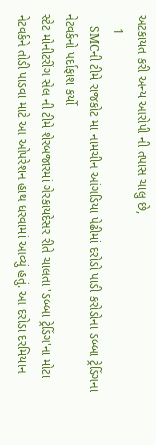અટકાયત કરી અન્ય આરોપી ની તપાસ ચાલુ છે,
    1
    SMCની ટીમે રાજકોટ મા નામચીન આંગડિયા પેઢીમાં દરોડો પાડી કરોડોના ડબ્બા ટ્રેડિંગના નેટવર્કનો પર્દાફાશ કર્યો
સ્ટેટ મોનીટરીંગ સેલ ની ટીમે શેરબજારમાં ગેરકાયદેસર રીતે ચાલતા 'ડબ્બા ટ્રેડિંગ'ના મોટા નેટવર્કને તોડી પાડવા માટે આ ઓપરેશન હાથ ધરવામાં આવ્યું હતું. આ દરોડા દરમિયાન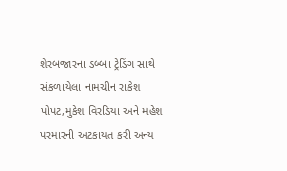શેરબજારના ડબ્બા ટ્રેડિંગ સાથે સંકળાયેલા નામચીન રાકેશ પોપટ,મુકેશ વિરડિયા અને મહેશ પરમારની અટકાયત કરી અન્ય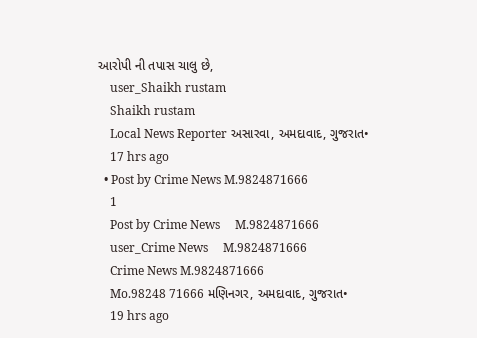આરોપી ની તપાસ ચાલુ છે,
    user_Shaikh rustam
    Shaikh rustam
    Local News Reporter અસારવા, અમદાવાદ, ગુજરાત•
    17 hrs ago
  • Post by Crime News M.9824871666
    1
    Post by Crime News     M.9824871666
    user_Crime News     M.9824871666
    Crime News M.9824871666
    Mo.98248 71666 મણિનગર, અમદાવાદ, ગુજરાત•
    19 hrs ago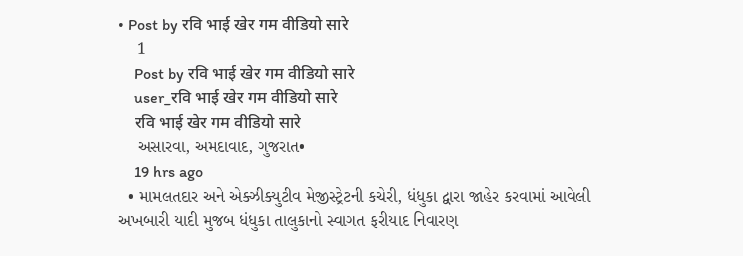• Post by रवि भाई खेर गम वीडियो सारे
    1
    Post by रवि भाई खेर गम वीडियो सारे
    user_रवि भाई खेर गम वीडियो सारे
    रवि भाई खेर गम वीडियो सारे
    અસારવા, અમદાવાદ, ગુજરાત•
    19 hrs ago
  • મામલતદાર અને એક્ઝીક્યુટીવ મેજીસ્ટ્રેટની કચેરી, ધંધુકા દ્વારા જાહેર કરવામાં આવેલી અખબારી યાદી મુજબ ધંધુકા તાલુકાનો સ્વાગત ફરીયાદ નિવારણ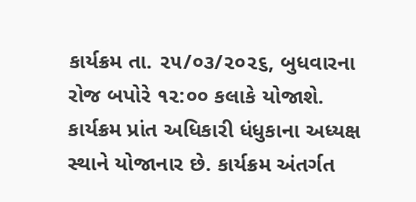કાર્યક્રમ તા. ૨૫/૦૩/૨૦૨૬, બુધવારના રોજ બપોરે ૧૨:૦૦ કલાકે યોજાશે. કાર્યક્રમ પ્રાંત અધિકારી ધંધુકાના અધ્યક્ષ સ્થાને યોજાનાર છે. કાર્યક્રમ અંતર્ગત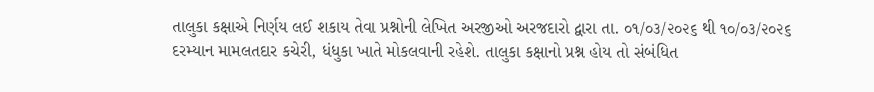તાલુકા કક્ષાએ નિર્ણય લઈ શકાય તેવા પ્રશ્નોની લેખિત અરજીઓ અરજદારો દ્વારા તા. ૦૧/૦૩/૨૦૨૬ થી ૧૦/૦૩/૨૦૨૬ દરમ્યાન મામલતદાર કચેરી, ધંધુકા ખાતે મોકલવાની રહેશે. તાલુકા કક્ષાનો પ્રશ્ન હોય તો સંબંધિત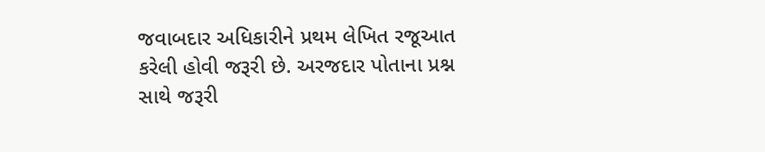જવાબદાર અધિકારીને પ્રથમ લેખિત રજૂઆત કરેલી હોવી જરૂરી છે. અરજદાર પોતાના પ્રશ્ન સાથે જરૂરી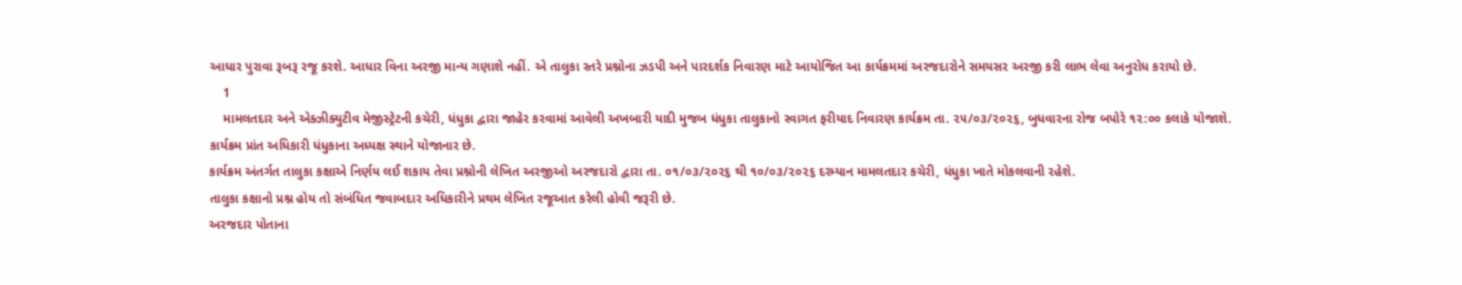આધાર પુરાવા રૂબરૂ રજૂ કરશે. આધાર વિના અરજી માન્ય ગણાશે નહીં. એ તાલુકા સ્તરે પ્રશ્નોના ઝડપી અને પારદર્શક નિવારણ માટે આયોજિત આ કાર્યક્રમમાં અરજદારોને સમયસર અરજી કરી લાભ લેવા અનુરોધ કરાયો છે.
    1
    મામલતદાર અને એક્ઝીક્યુટીવ મેજીસ્ટ્રેટની કચેરી, ધંધુકા દ્વારા જાહેર કરવામાં આવેલી અખબારી યાદી મુજબ ધંધુકા તાલુકાનો સ્વાગત ફરીયાદ નિવારણ કાર્યક્રમ તા. ૨૫/૦૩/૨૦૨૬, બુધવારના રોજ બપોરે ૧૨:૦૦ કલાકે યોજાશે.
કાર્યક્રમ પ્રાંત અધિકારી ધંધુકાના અધ્યક્ષ સ્થાને યોજાનાર છે.
કાર્યક્રમ અંતર્ગત તાલુકા કક્ષાએ નિર્ણય લઈ શકાય તેવા પ્રશ્નોની લેખિત અરજીઓ અરજદારો દ્વારા તા. ૦૧/૦૩/૨૦૨૬ થી ૧૦/૦૩/૨૦૨૬ દરમ્યાન મામલતદાર કચેરી, ધંધુકા ખાતે મોકલવાની રહેશે.
તાલુકા કક્ષાનો પ્રશ્ન હોય તો સંબંધિત જવાબદાર અધિકારીને પ્રથમ લેખિત રજૂઆત કરેલી હોવી જરૂરી છે.
અરજદાર પોતાના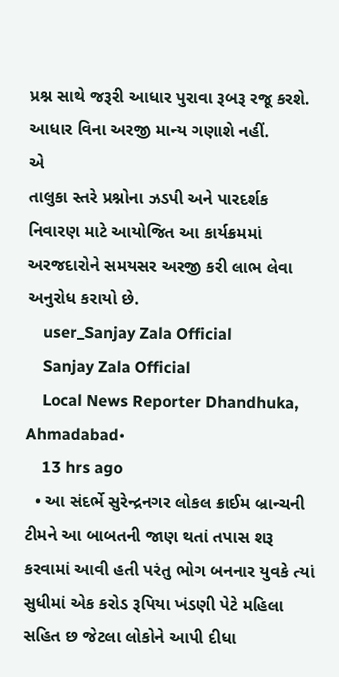પ્રશ્ન સાથે જરૂરી આધાર પુરાવા રૂબરૂ રજૂ કરશે.
આધાર વિના અરજી માન્ય ગણાશે નહીં.
એ
તાલુકા સ્તરે પ્રશ્નોના ઝડપી અને પારદર્શક નિવારણ માટે આયોજિત આ કાર્યક્રમમાં અરજદારોને સમયસર અરજી કરી લાભ લેવા અનુરોધ કરાયો છે.
    user_Sanjay Zala Official
    Sanjay Zala Official
    Local News Reporter Dhandhuka, Ahmadabad•
    13 hrs ago
  • આ સંદર્ભે સુરેન્દ્રનગર લોકલ ક્રાઈમ બ્રાન્ચની ટીમને આ બાબતની જાણ થતાં તપાસ શરૂ કરવામાં આવી હતી પરંતુ ભોગ બનનાર યુવકે ત્યાં સુધીમાં એક કરોડ રૂપિયા ખંડણી પેટે મહિલા સહિત છ જેટલા લોકોને આપી દીધા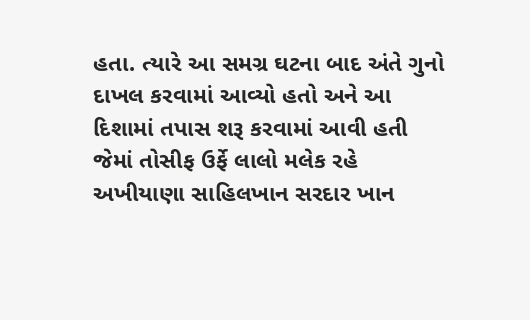હતા. ત્યારે આ સમગ્ર ઘટના બાદ અંતે ગુનો દાખલ કરવામાં આવ્યો હતો અને આ દિશામાં તપાસ શરૂ કરવામાં આવી હતી જેમાં તોસીફ ઉર્ફે લાલો મલેક રહે અખીયાણા સાહિલખાન સરદાર ખાન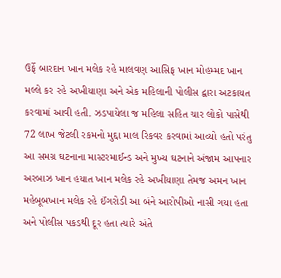ઉર્ફે બારદાન ખાન મલેક રહે માલવણ આસિફ ખાન મોહમ્મદ ખાન મલ્લે કર રહે અખીયાણા અને એક મહિલાની પોલીસ દ્વારા અટકાયત કરવામાં આવી હતી. ઝડપાયેલા જ મહિલા સહિત ચાર લોકો પાસેથી 72 લાખ જેટલી રકમનો મુદ્દા માલ રિકવર કરવામાં આવ્યો હતો પરંતુ આ સમગ્ર ઘટનાના માસ્ટરમાઈન્ડ અને મુખ્ય ઘટનાને અંજામ આપનાર અરબાઝ ખાન હયાત ખાન મલેક રહે અખીયાણા તેમજ અમન ખાન મહેબૂબખાન મલેક રહે ઈંગરોડી આ બંને આરોપીઓ નાસી ગયા હતા અને પોલીસ પકડથી દૂર હતા ત્યારે અંતે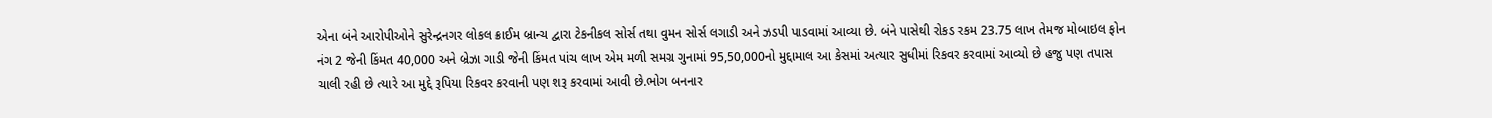એના બંને આરોપીઓને સુરેન્દ્રનગર લોકલ ક્રાઈમ બ્રાન્ચ દ્વારા ટેકનીકલ સોર્સ તથા વુમન સોર્સ લગાડી અને ઝડપી પાડવામાં આવ્યા છે. બંને પાસેથી રોકડ રકમ 23.75 લાખ તેમજ મોબાઇલ ફોન નંગ 2 જેની કિંમત 40,000 અને બ્રેઝા ગાડી જેની કિંમત પાંચ લાખ એમ મળી સમગ્ર ગુનામાં 95,50,000નો મુદ્દામાલ આ કેસમાં અત્યાર સુધીમાં રિકવર કરવામાં આવ્યો છે હજુ પણ તપાસ ચાલી રહી છે ત્યારે આ મુદ્દે રૂપિયા રિકવર કરવાની પણ શરૂ કરવામાં આવી છે.ભોગ બનનાર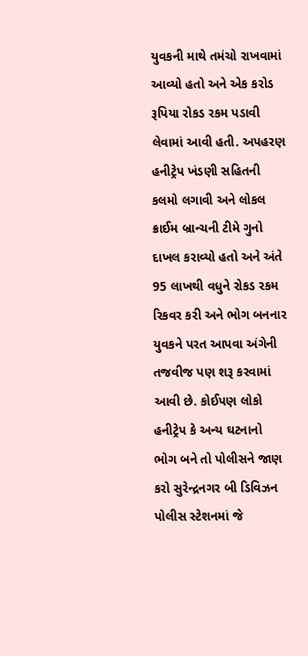યુવકની માથે તમંચો રાખવામાં આવ્યો હતો અને એક કરોડ રૂપિયા રોકડ રકમ પડાવી લેવામાં આવી હતી. અપહરણ હનીટ્રેપ ખંડણી સહિતની કલમો લગાવી અને લોકલ ક્રાઈમ બ્રાન્ચની ટીમે ગુનો દાખલ કરાવ્યો હતો અને અંતે 95 લાખથી વધુને રોકડ રકમ રિકવર કરી અને ભોગ બનનાર યુવકને પરત આપવા અંગેની તજવીજ પણ શરૂ કરવામાં આવી છે. કોઈપણ લોકો હનીટ્રેપ કે અન્ય ઘટનાનો ભોગ બને તો પોલીસને જાણ કરો સુરેન્દ્રનગર બી ડિવિઝન પોલીસ સ્ટેશનમાં જે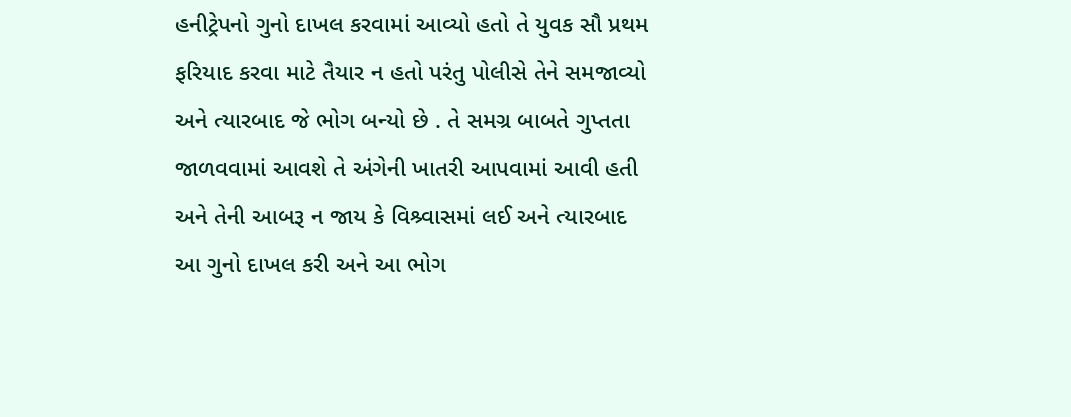હનીટ્રેપનો ગુનો દાખલ કરવામાં આવ્યો હતો તે યુવક સૌ પ્રથમ ફરિયાદ કરવા માટે તૈયાર ન હતો પરંતુ પોલીસે તેને સમજાવ્યો અને ત્યારબાદ જે ભોગ બન્યો છે . તે સમગ્ર બાબતે ગુપ્તતા જાળવવામાં આવશે તે અંગેની ખાતરી આપવામાં આવી હતી અને તેની આબરૂ ન જાય કે વિશ્ર્વાસમાં લઈ અને ત્યારબાદ આ ગુનો દાખલ કરી અને આ ભોગ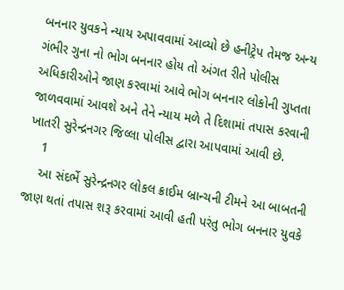બનનાર યુવકને ન્યાય અપાવવામાં આવ્યો છે હનીટ્રેપ તેમજ અન્ય ગંભીર ગુના નો ભોગ બનનાર હોય તો અંગત રીતે પોલીસ અધિકારીઓને જાણ કરવામાં આવે ભોગ બનનાર લોકોની ગુપ્તતા જાળવવામાં આવશે અને તેને ન્યાય મળે તે દિશામાં તપાસ કરવાની ખાતરી સુરેન્દ્રનગર જિલ્લા પોલીસ દ્વારા આપવામાં આવી છે.
    1
    આ સંદર્ભે સુરેન્દ્રનગર લોકલ ક્રાઈમ બ્રાન્ચની ટીમને આ બાબતની જાણ થતાં તપાસ શરૂ કરવામાં આવી હતી પરંતુ ભોગ બનનાર યુવકે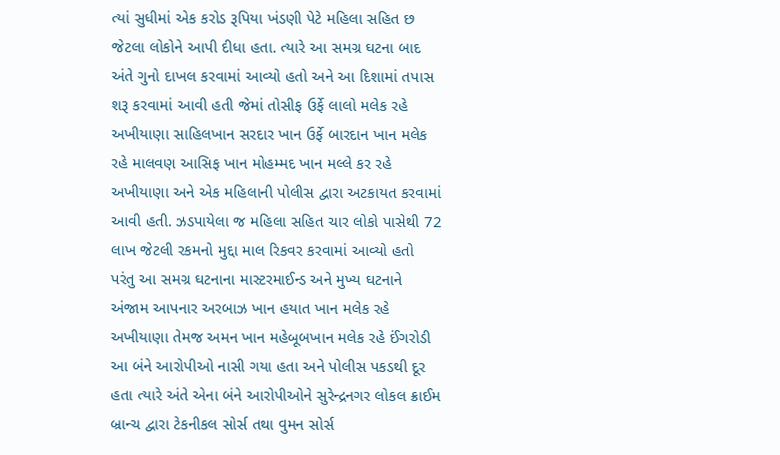ત્યાં સુધીમાં એક કરોડ રૂપિયા ખંડણી પેટે મહિલા સહિત છ જેટલા લોકોને આપી દીધા હતા. ત્યારે આ સમગ્ર ઘટના બાદ અંતે ગુનો દાખલ કરવામાં આવ્યો હતો અને આ દિશામાં તપાસ શરૂ કરવામાં આવી હતી જેમાં તોસીફ ઉર્ફે લાલો મલેક રહે અખીયાણા સાહિલખાન સરદાર ખાન ઉર્ફે બારદાન ખાન મલેક રહે માલવણ આસિફ ખાન મોહમ્મદ ખાન મલ્લે કર રહે અખીયાણા અને એક મહિલાની પોલીસ દ્વારા અટકાયત કરવામાં આવી હતી. ઝડપાયેલા જ મહિલા સહિત ચાર લોકો પાસેથી 72 લાખ જેટલી રકમનો મુદ્દા માલ રિકવર કરવામાં આવ્યો હતો પરંતુ આ સમગ્ર ઘટનાના માસ્ટરમાઈન્ડ અને મુખ્ય ઘટનાને અંજામ આપનાર અરબાઝ ખાન હયાત ખાન મલેક રહે અખીયાણા તેમજ અમન ખાન મહેબૂબખાન મલેક રહે ઈંગરોડી આ બંને આરોપીઓ નાસી ગયા હતા અને પોલીસ પકડથી દૂર હતા ત્યારે અંતે એના બંને આરોપીઓને સુરેન્દ્રનગર લોકલ ક્રાઈમ બ્રાન્ચ દ્વારા ટેકનીકલ સોર્સ તથા વુમન સોર્સ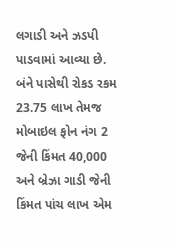લગાડી અને ઝડપી પાડવામાં આવ્યા છે.
બંને પાસેથી રોકડ રકમ 23.75 લાખ તેમજ મોબાઇલ ફોન નંગ 2 જેની કિંમત 40,000 અને બ્રેઝા ગાડી જેની કિંમત પાંચ લાખ એમ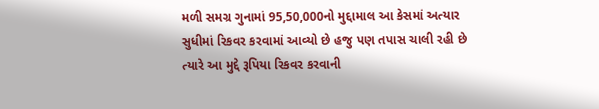મળી સમગ્ર ગુનામાં 95,50,000નો મુદ્દામાલ આ કેસમાં અત્યાર સુધીમાં રિકવર કરવામાં આવ્યો છે હજુ પણ તપાસ ચાલી રહી છે ત્યારે આ મુદ્દે રૂપિયા રિકવર કરવાની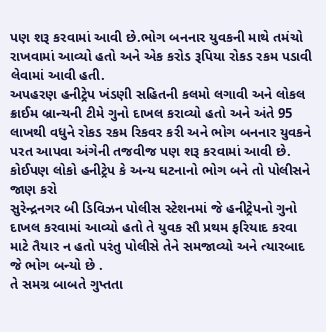પણ શરૂ કરવામાં આવી છે.ભોગ બનનાર યુવકની માથે તમંચો રાખવામાં આવ્યો હતો અને એક કરોડ રૂપિયા રોકડ રકમ પડાવી લેવામાં આવી હતી.
અપહરણ હનીટ્રેપ ખંડણી સહિતની કલમો લગાવી અને લોકલ ક્રાઈમ બ્રાન્ચની ટીમે ગુનો દાખલ કરાવ્યો હતો અને અંતે 95 લાખથી વધુને રોકડ રકમ રિકવર કરી અને ભોગ બનનાર યુવકને પરત આપવા અંગેની તજવીજ પણ શરૂ કરવામાં આવી છે.
કોઈપણ લોકો હનીટ્રેપ કે અન્ય ઘટનાનો ભોગ બને તો પોલીસને જાણ કરો
સુરેન્દ્રનગર બી ડિવિઝન પોલીસ સ્ટેશનમાં જે હનીટ્રેપનો ગુનો દાખલ કરવામાં આવ્યો હતો તે યુવક સૌ પ્રથમ ફરિયાદ કરવા માટે તૈયાર ન હતો પરંતુ પોલીસે તેને સમજાવ્યો અને ત્યારબાદ જે ભોગ બન્યો છે .
તે સમગ્ર બાબતે ગુપ્તતા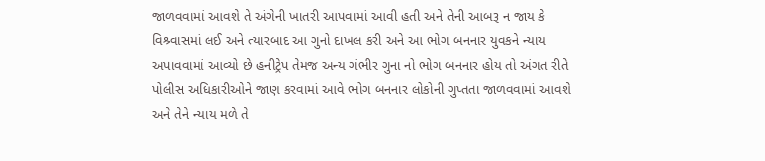જાળવવામાં આવશે તે અંગેની ખાતરી આપવામાં આવી હતી અને તેની આબરૂ ન જાય કે વિશ્ર્વાસમાં લઈ અને ત્યારબાદ આ ગુનો દાખલ કરી અને આ ભોગ બનનાર યુવકને ન્યાય અપાવવામાં આવ્યો છે હનીટ્રેપ તેમજ અન્ય ગંભીર ગુના નો ભોગ બનનાર હોય તો અંગત રીતે પોલીસ અધિકારીઓને જાણ કરવામાં આવે ભોગ બનનાર લોકોની ગુપ્તતા જાળવવામાં આવશે અને તેને ન્યાય મળે તે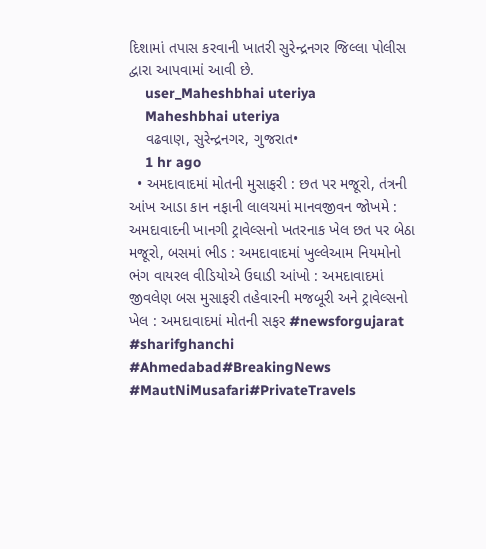દિશામાં તપાસ કરવાની ખાતરી સુરેન્દ્રનગર જિલ્લા પોલીસ દ્વારા આપવામાં આવી છે.
    user_Maheshbhai uteriya
    Maheshbhai uteriya
    વઢવાણ, સુરેન્દ્રનગર, ગુજરાત•
    1 hr ago
  • અમદાવાદમાં મોતની મુસાફરી : છત પર મજૂરો, તંત્રની આંખ આડા કાન નફાની લાલચમાં માનવજીવન જોખમે : અમદાવાદની ખાનગી ટ્રાવેલ્સનો ખતરનાક ખેલ છત પર બેઠા મજૂરો, બસમાં ભીડ : અમદાવાદમાં ખુલ્લેઆમ નિયમોનો ભંગ વાયરલ વીડિયોએ ઉઘાડી આંખો : અમદાવાદમાં જીવલેણ બસ મુસાફરી તહેવારની મજબૂરી અને ટ્રાવેલ્સનો ખેલ : અમદાવાદમાં મોતની સફર #newsforgujarat #sharifghanchi #Ahmedabad#BreakingNews #MautNiMusafari#PrivateTravels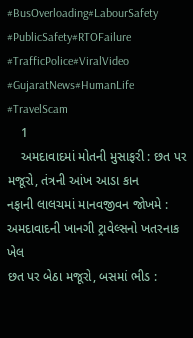#BusOverloading#LabourSafety #PublicSafety#RTOFailure #TrafficPolice#ViralVideo #GujaratNews#HumanLife #TravelScam
    1
    અમદાવાદમાં મોતની મુસાફરી : છત પર મજૂરો, તંત્રની આંખ આડા કાન
નફાની લાલચમાં માનવજીવન જોખમે : અમદાવાદની ખાનગી ટ્રાવેલ્સનો ખતરનાક ખેલ
છત પર બેઠા મજૂરો, બસમાં ભીડ :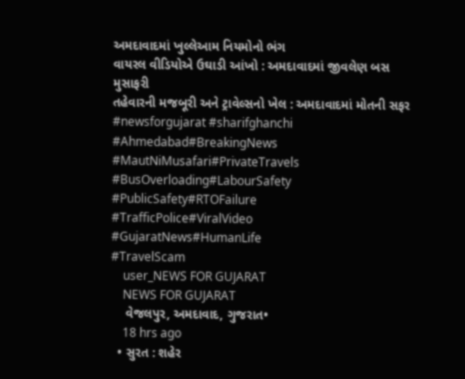અમદાવાદમાં ખુલ્લેઆમ નિયમોનો ભંગ
વાયરલ વીડિયોએ ઉઘાડી આંખો : અમદાવાદમાં જીવલેણ બસ મુસાફરી
તહેવારની મજબૂરી અને ટ્રાવેલ્સનો ખેલ : અમદાવાદમાં મોતની સફર
#newsforgujarat #sharifghanchi
#Ahmedabad#BreakingNews
#MautNiMusafari#PrivateTravels
#BusOverloading#LabourSafety
#PublicSafety#RTOFailure
#TrafficPolice#ViralVideo
#GujaratNews#HumanLife
#TravelScam
    user_NEWS FOR GUJARAT
    NEWS FOR GUJARAT
    વેજલપુર, અમદાવાદ, ગુજરાત•
    18 hrs ago
  • સુરત : શહેર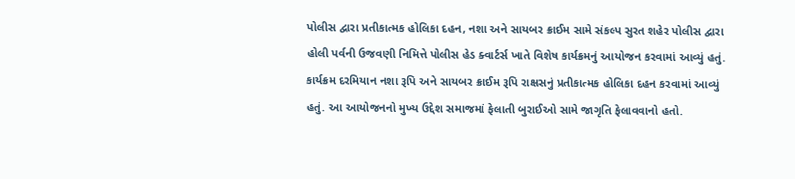પોલીસ દ્વારા પ્રતીકાત્મક હોલિકા દહન, નશા અને સાયબર ક્રાઈમ સામે સંકલ્પ સુરત શહેર પોલીસ દ્વારા હોલી પર્વની ઉજવણી નિમિત્તે પોલીસ હેડ ક્વાર્ટર્સ ખાતે વિશેષ કાર્યક્રમનું આયોજન કરવામાં આવ્યું હતું. કાર્યક્રમ દરમિયાન નશા રૂપિ અને સાયબર ક્રાઈમ રૂપિ રાક્ષસનું પ્રતીકાત્મક હોલિકા દહન કરવામાં આવ્યું હતું. આ આયોજનનો મુખ્ય ઉદ્દેશ સમાજમાં ફેલાતી બુરાઈઓ સામે જાગૃતિ ફેલાવવાનો હતો.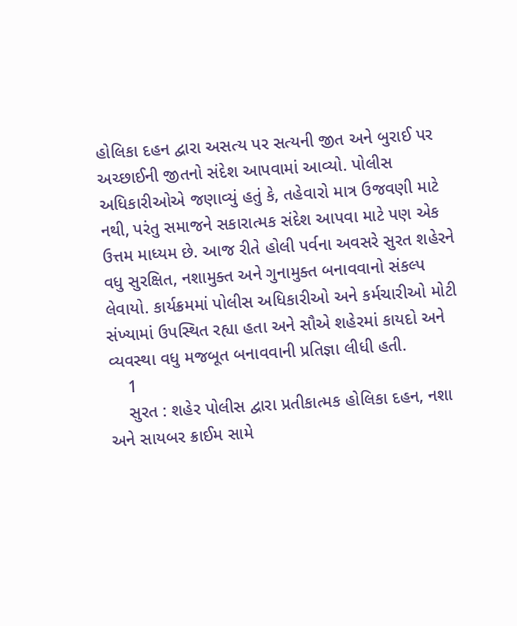હોલિકા દહન દ્વારા અસત્ય પર સત્યની જીત અને બુરાઈ પર અચ્છાઈની જીતનો સંદેશ આપવામાં આવ્યો. પોલીસ અધિકારીઓએ જણાવ્યું હતું કે, તહેવારો માત્ર ઉજવણી માટે નથી, પરંતુ સમાજને સકારાત્મક સંદેશ આપવા માટે પણ એક ઉત્તમ માધ્યમ છે. આજ રીતે હોલી પર્વના અવસરે સુરત શહેરને વધુ સુરક્ષિત, નશામુક્ત અને ગુનામુક્ત બનાવવાનો સંકલ્પ લેવાયો. કાર્યક્રમમાં પોલીસ અધિકારીઓ અને કર્મચારીઓ મોટી સંખ્યામાં ઉપસ્થિત રહ્યા હતા અને સૌએ શહેરમાં કાયદો અને વ્યવસ્થા વધુ મજબૂત બનાવવાની પ્રતિજ્ઞા લીધી હતી.
    1
    સુરત : શહેર પોલીસ દ્વારા પ્રતીકાત્મક હોલિકા દહન, નશા અને સાયબર ક્રાઈમ સામે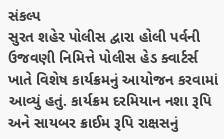સંકલ્પ
સુરત શહેર પોલીસ દ્વારા હોલી પર્વની ઉજવણી નિમિત્તે પોલીસ હેડ ક્વાર્ટર્સ ખાતે વિશેષ કાર્યક્રમનું આયોજન કરવામાં આવ્યું હતું. કાર્યક્રમ દરમિયાન નશા રૂપિ અને સાયબર ક્રાઈમ રૂપિ રાક્ષસનું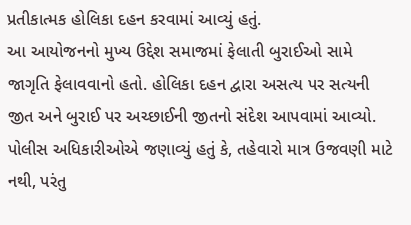પ્રતીકાત્મક હોલિકા દહન કરવામાં આવ્યું હતું.
આ આયોજનનો મુખ્ય ઉદ્દેશ સમાજમાં ફેલાતી બુરાઈઓ સામે જાગૃતિ ફેલાવવાનો હતો. હોલિકા દહન દ્વારા અસત્ય પર સત્યની જીત અને બુરાઈ પર અચ્છાઈની જીતનો સંદેશ આપવામાં આવ્યો.
પોલીસ અધિકારીઓએ જણાવ્યું હતું કે, તહેવારો માત્ર ઉજવણી માટે નથી, પરંતુ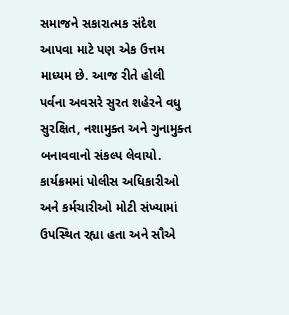સમાજને સકારાત્મક સંદેશ આપવા માટે પણ એક ઉત્તમ માધ્યમ છે. આજ રીતે હોલી પર્વના અવસરે સુરત શહેરને વધુ સુરક્ષિત, નશામુક્ત અને ગુનામુક્ત બનાવવાનો સંકલ્પ લેવાયો.
કાર્યક્રમમાં પોલીસ અધિકારીઓ અને કર્મચારીઓ મોટી સંખ્યામાં ઉપસ્થિત રહ્યા હતા અને સૌએ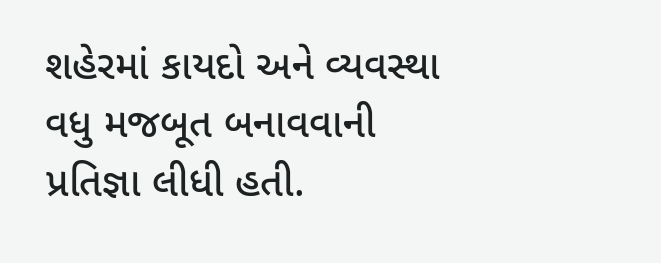શહેરમાં કાયદો અને વ્યવસ્થા વધુ મજબૂત બનાવવાની પ્રતિજ્ઞા લીધી હતી.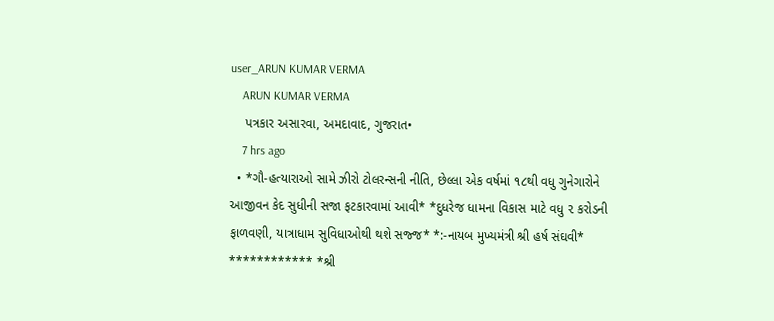user_ARUN KUMAR VERMA
    ARUN KUMAR VERMA
    પત્રકાર અસારવા, અમદાવાદ, ગુજરાત•
    7 hrs ago
  • *ગૌ-હત્યારાઓ સામે ઝીરો ટોલરન્સની નીતિ, છેલ્લા એક વર્ષમાં ૧૮થી વધુ ગુનેગારોને આજીવન કેદ સુધીની સજા ફટકારવામાં આવી* *દુધરેજ ધામના વિકાસ માટે વધુ ૨ કરોડની ફાળવણી, યાત્રાધામ સુવિધાઓથી થશે સજ્જ* *:-નાયબ મુખ્યમંત્રી શ્રી હર્ષ સંઘવી* ************ *શ્રી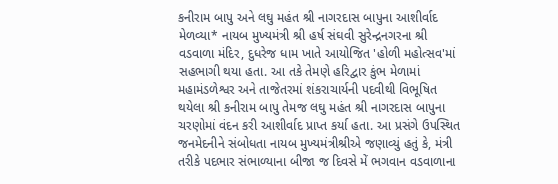કનીરામ બાપુ અને લઘુ મહંત શ્રી નાગરદાસ બાપુના આશીર્વાદ મેળવ્યા* નાયબ મુખ્યમંત્રી શ્રી હર્ષ સંઘવી સુરેન્દ્રનગરના શ્રી વડવાળા મંદિર, દુધરેજ ધામ ખાતે આયોજિત 'હોળી મહોત્સવ'માં સહભાગી થયા હતા. આ તકે તેમણે હરિદ્વાર કુંભ મેળામાં મહામંડળેશ્વર અને તાજેતરમાં શંકરાચાર્યની પદવીથી વિભૂષિત થયેલા શ્રી કનીરામ બાપુ તેમજ લઘુ મહંત શ્રી નાગરદાસ બાપુના ચરણોમાં વંદન કરી આશીર્વાદ પ્રાપ્ત કર્યા હતા. આ પ્રસંગે ઉપસ્થિત જનમેદનીને સંબોધતા નાયબ મુખ્યમંત્રીશ્રીએ જણાવ્યું હતું કે, મંત્રી તરીકે પદભાર સંભાળ્યાના બીજા જ દિવસે મેં ભગવાન વડવાળાના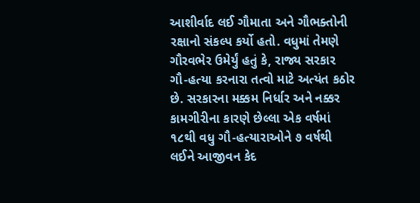આશીર્વાદ લઈ ગૌમાતા અને ગૌભક્તોની રક્ષાનો સંકલ્પ કર્યો હતો. વધુમાં તેમણે ગૌરવભેર ઉમેર્યું હતું કે, રાજ્ય સરકાર ગૌ-હત્યા કરનારા તત્વો માટે અત્યંત કઠોર છે. સરકારના મક્કમ નિર્ધાર અને નક્કર કામગીરીના કારણે છેલ્લા એક વર્ષમાં ૧૮થી વધુ ગૌ-હત્યારાઓને ૭ વર્ષથી લઈને આજીવન કેદ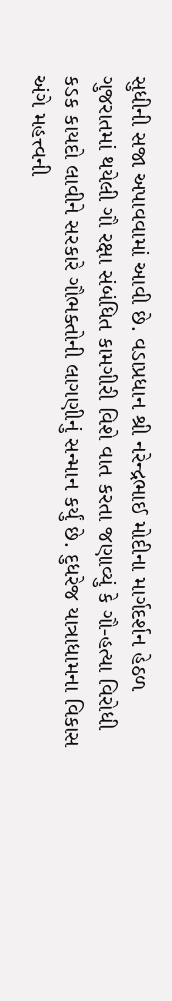સુધીની સજા અપાવવામાં આવી છે. વડાપ્રધાન શ્રી નરેન્દ્રભાઈ મોદીના માર્ગદર્શન હેઠળ ગુજરાતમાં થયેલી ગૌ રક્ષા સંબંધિત કામગીરી વિશે વાત કરતા જણાવ્યું કે ગૌ-હત્યા વિરોધી કડક કાયદો લાવીને સરકારે ગૌભક્તોની લાગણીનું સન્માન કર્યું છે. દુધરેજ યાત્રાધામના વિકાસ અંગે મહત્ત્વની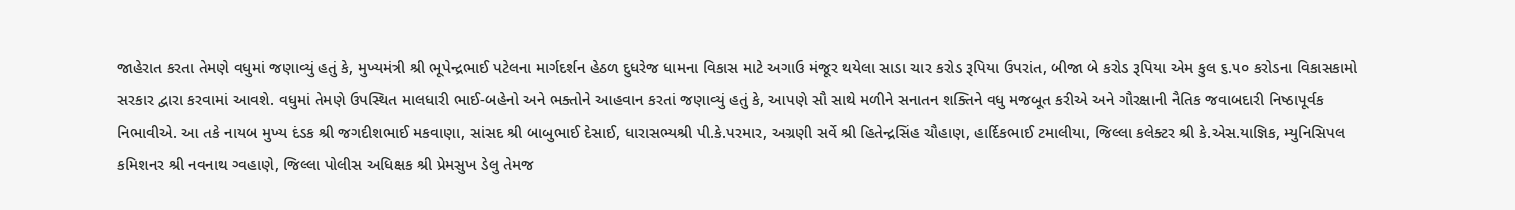જાહેરાત કરતા તેમણે વધુમાં જણાવ્યું હતું કે, મુખ્યમંત્રી શ્રી ભૂપેન્દ્રભાઈ પટેલના માર્ગદર્શન હેઠળ દુધરેજ ધામના વિકાસ માટે અગાઉ મંજૂર થયેલા સાડા ચાર કરોડ રૂપિયા ઉપરાંત, બીજા બે કરોડ રૂપિયા એમ કુલ ૬.૫૦ કરોડના વિકાસકામો સરકાર દ્વારા કરવામાં આવશે. વધુમાં તેમણે ઉપસ્થિત માલધારી ભાઈ-બહેનો અને ભક્તોને આહવાન કરતાં જણાવ્યું હતું કે, આપણે સૌ સાથે મળીને સનાતન શક્તિને વધુ મજબૂત કરીએ અને ગૌરક્ષાની નૈતિક જવાબદારી નિષ્ઠાપૂર્વક નિભાવીએ. આ તકે નાયબ મુખ્ય દંડક શ્રી જગદીશભાઈ મકવાણા, સાંસદ શ્રી બાબુભાઈ દેસાઈ, ધારાસભ્યશ્રી પી.કે.પરમાર, અગ્રણી સર્વે શ્રી હિતેન્દ્રસિંહ ચૌહાણ, હાર્દિકભાઈ ટમાલીયા, જિલ્લા કલેક્ટર શ્રી કે.એસ.યાજ્ઞિક, મ્યુનિસિપલ કમિશનર શ્રી નવનાથ ગ્વહાણે, જિલ્લા પોલીસ અધિક્ષક શ્રી પ્રેમસુખ ડેલુ તેમજ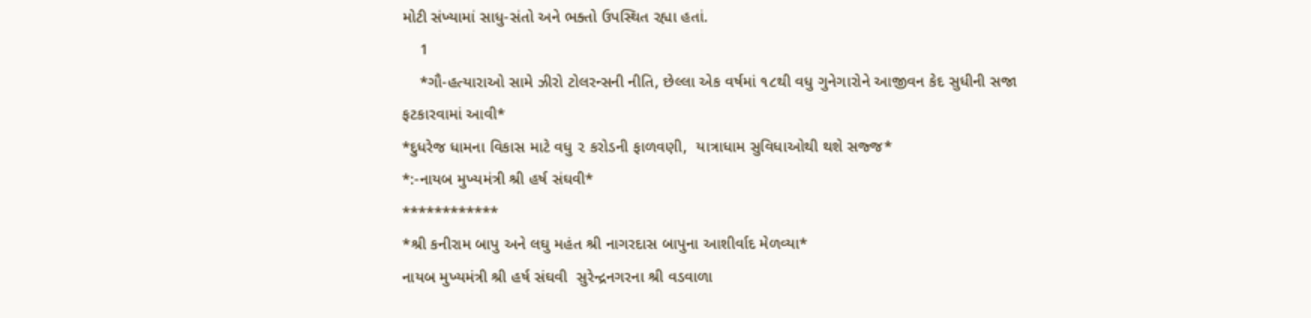મોટી સંખ્યામાં સાધુ-સંતો અને ભક્તો ઉપસ્થિત રહ્યા હતાં.
    1
    *ગૌ-હત્યારાઓ સામે ઝીરો ટોલરન્સની નીતિ, છેલ્લા એક વર્ષમાં ૧૮થી વધુ ગુનેગારોને આજીવન કેદ સુધીની સજા ફટકારવામાં આવી*
*દુધરેજ ધામના વિકાસ માટે વધુ ૨ કરોડની ફાળવણી,  યાત્રાધામ સુવિધાઓથી થશે સજ્જ*
*:-નાયબ મુખ્યમંત્રી શ્રી હર્ષ સંઘવી*
************
*શ્રી કનીરામ બાપુ અને લઘુ મહંત શ્રી નાગરદાસ બાપુના આશીર્વાદ મેળવ્યા*
નાયબ મુખ્યમંત્રી શ્રી હર્ષ સંઘવી  સુરેન્દ્રનગરના શ્રી વડવાળા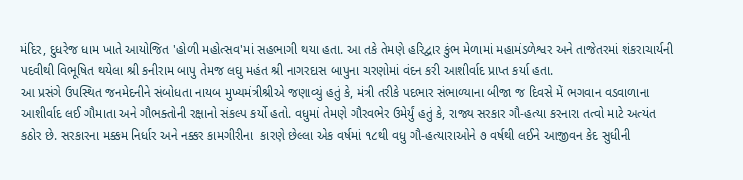મંદિર, દુધરેજ ધામ ખાતે આયોજિત 'હોળી મહોત્સવ'માં સહભાગી થયા હતા. આ તકે તેમણે હરિદ્વાર કુંભ મેળામાં મહામંડળેશ્વર અને તાજેતરમાં શંકરાચાર્યની પદવીથી વિભૂષિત થયેલા શ્રી કનીરામ બાપુ તેમજ લઘુ મહંત શ્રી નાગરદાસ બાપુના ચરણોમાં વંદન કરી આશીર્વાદ પ્રાપ્ત કર્યા હતા.
આ પ્રસંગે ઉપસ્થિત જનમેદનીને સંબોધતા નાયબ મુખ્યમંત્રીશ્રીએ જણાવ્યું હતું કે, મંત્રી તરીકે પદભાર સંભાળ્યાના બીજા જ દિવસે મેં ભગવાન વડવાળાના આશીર્વાદ લઈ ગૌમાતા અને ગૌભક્તોની રક્ષાનો સંકલ્પ કર્યો હતો. વધુમાં તેમણે ગૌરવભેર ઉમેર્યું હતું કે, રાજ્ય સરકાર ગૌ-હત્યા કરનારા તત્વો માટે અત્યંત કઠોર છે. સરકારના મક્કમ નિર્ધાર અને નક્કર કામગીરીના  કારણે છેલ્લા એક વર્ષમાં ૧૮થી વધુ ગૌ-હત્યારાઓને ૭ વર્ષથી લઈને આજીવન કેદ સુધીની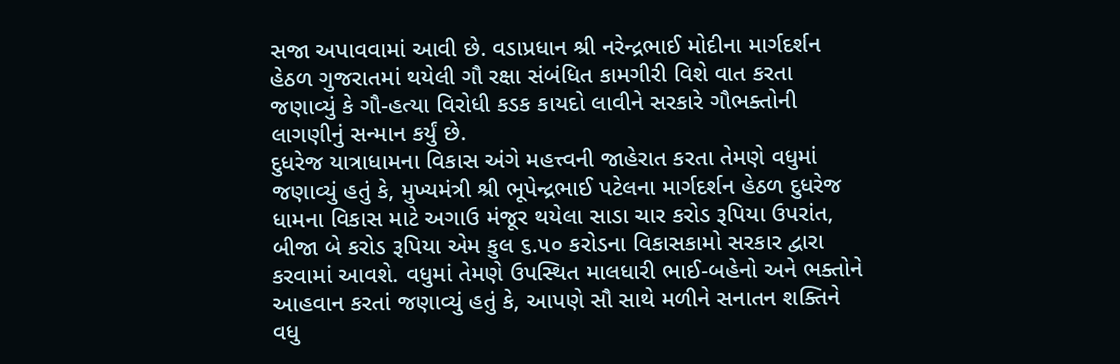સજા અપાવવામાં આવી છે. વડાપ્રધાન શ્રી નરેન્દ્રભાઈ મોદીના માર્ગદર્શન હેઠળ ગુજરાતમાં થયેલી ગૌ રક્ષા સંબંધિત કામગીરી વિશે વાત કરતા જણાવ્યું કે ગૌ-હત્યા વિરોધી કડક કાયદો લાવીને સરકારે ગૌભક્તોની લાગણીનું સન્માન કર્યું છે.
દુધરેજ યાત્રાધામના વિકાસ અંગે મહત્ત્વની જાહેરાત કરતા તેમણે વધુમાં જણાવ્યું હતું કે, મુખ્યમંત્રી શ્રી ભૂપેન્દ્રભાઈ પટેલના માર્ગદર્શન હેઠળ દુધરેજ ધામના વિકાસ માટે અગાઉ મંજૂર થયેલા સાડા ચાર કરોડ રૂપિયા ઉપરાંત, બીજા બે કરોડ રૂપિયા એમ કુલ ૬.૫૦ કરોડના વિકાસકામો સરકાર દ્વારા કરવામાં આવશે. વધુમાં તેમણે ઉપસ્થિત માલધારી ભાઈ-બહેનો અને ભક્તોને આહવાન કરતાં જણાવ્યું હતું કે, આપણે સૌ સાથે મળીને સનાતન શક્તિને વધુ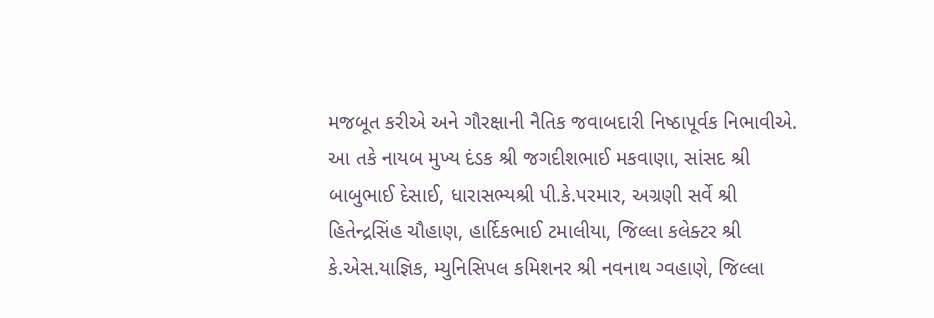મજબૂત કરીએ અને ગૌરક્ષાની નૈતિક જવાબદારી નિષ્ઠાપૂર્વક નિભાવીએ.
આ તકે નાયબ મુખ્ય દંડક શ્રી જગદીશભાઈ મકવાણા, સાંસદ શ્રી બાબુભાઈ દેસાઈ, ધારાસભ્યશ્રી પી.કે.પરમાર, અગ્રણી સર્વે શ્રી હિતેન્દ્રસિંહ ચૌહાણ, હાર્દિકભાઈ ટમાલીયા, જિલ્લા કલેક્ટર શ્રી કે.એસ.યાજ્ઞિક, મ્યુનિસિપલ કમિશનર શ્રી નવનાથ ગ્વહાણે, જિલ્લા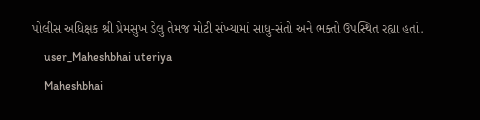પોલીસ અધિક્ષક શ્રી પ્રેમસુખ ડેલુ તેમજ મોટી સંખ્યામાં સાધુ-સંતો અને ભક્તો ઉપસ્થિત રહ્યા હતાં.
    user_Maheshbhai uteriya
    Maheshbhai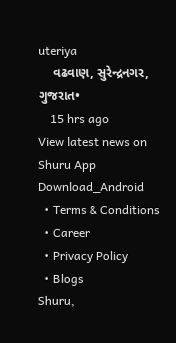uteriya
    વઢવાણ, સુરેન્દ્રનગર, ગુજરાત•
    15 hrs ago
View latest news on Shuru App
Download_Android
  • Terms & Conditions
  • Career
  • Privacy Policy
  • Blogs
Shuru,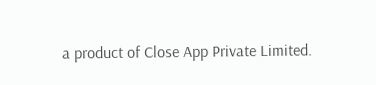a product of Close App Private Limited.